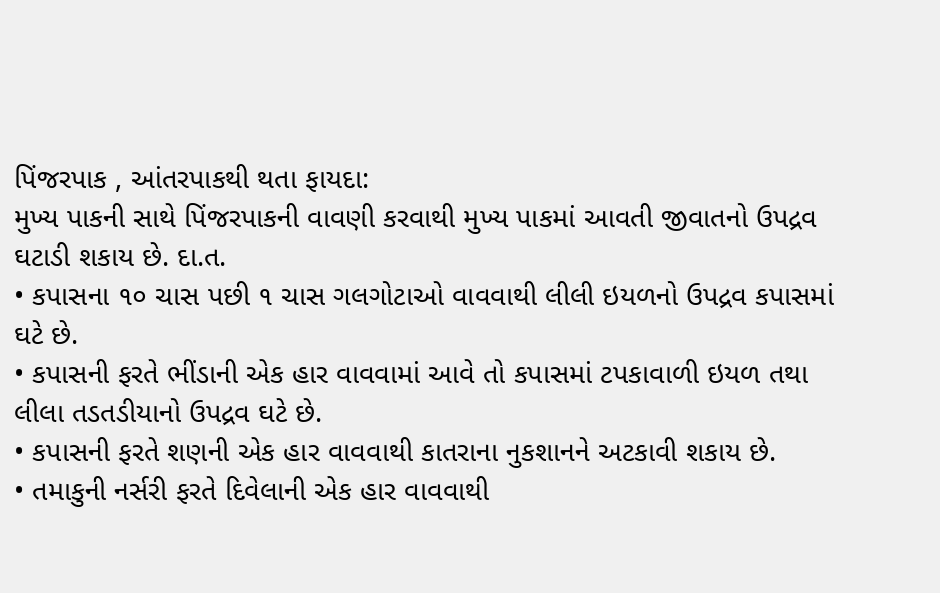પિંજરપાક , આંતરપાકથી થતા ફાયદા:
મુખ્ય પાકની સાથે પિંજરપાકની વાવણી કરવાથી મુખ્ય પાકમાં આવતી જીવાતનો ઉપદ્રવ ઘટાડી શકાય છે. દા.ત.
• કપાસના ૧૦ ચાસ પછી ૧ ચાસ ગલગોટાઓ વાવવાથી લીલી ઇયળનો ઉપદ્રવ કપાસમાં ઘટે છે.
• કપાસની ફરતે ભીંડાની એક હાર વાવવામાં આવે તો કપાસમાં ટપકાવાળી ઇયળ તથા લીલા તડતડીયાનો ઉપદ્રવ ઘટે છે.
• કપાસની ફરતે શણની એક હાર વાવવાથી કાતરાના નુકશાનને અટકાવી શકાય છે.
• તમાકુની નર્સરી ફરતે દિવેલાની એક હાર વાવવાથી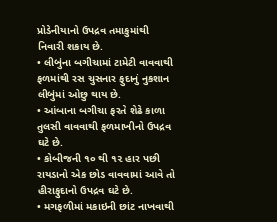પ્રોડેનીયાનો ઉપદ્રવ તમાકુમાંથી નિવારી શકાય છે.
• લીબુંના બગીચામાં ટામેટી વાવવાથી ફળમાંથી રસ ચુસનાર ફુદાનું નુકશાન લીબુંમાં ઓછુ થાય છે.
• આંબાના બગીચા ફરતે શેઢે કાળા તુલસી વાવવાથી ફળમાખીનો ઉપદ્રવ ઘટે છે.
• કોબીજની ૧૦ થી ૧૨ હાર પછી રાયડાનો એક છોડ વાવવામાં આવે તો હીરાફુદાનો ઉપદ્રવ ઘટે છે.
• મગફળીમાં મકાઇની છાંટ નાખવાથી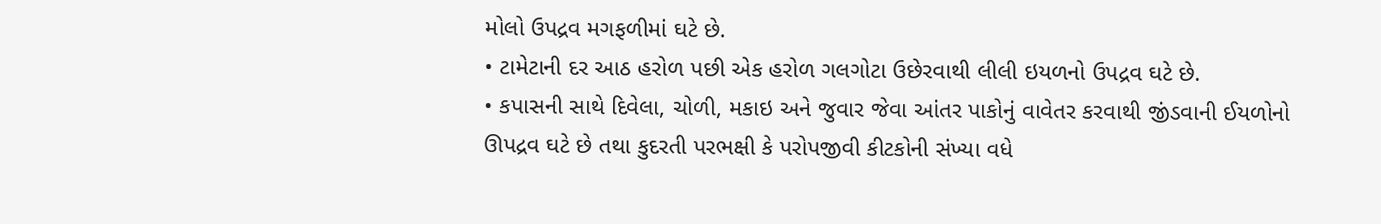મોલો ઉપદ્રવ મગફળીમાં ઘટે છે.
• ટામેટાની દર આઠ હરોળ પછી એક હરોળ ગલગોટા ઉછેરવાથી લીલી ઇયળનો ઉપદ્રવ ઘટે છે.
• કપાસની સાથે દિવેલા, ચોળી, મકાઇ અને જુવાર જેવા આંતર પાકોનું વાવેતર કરવાથી જીંડવાની ઈયળોનો ઊપદ્રવ ઘટે છે તથા કુદરતી પરભક્ષી કે પરોપજીવી કીટકોની સંખ્યા વધે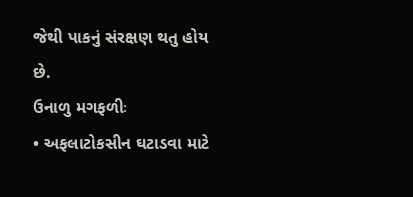જેથી પાકનું સંરક્ષણ થતુ હોય છે.
ઉનાળુ મગફળીઃ
• અફલાટોકસીન ઘટાડવા માટે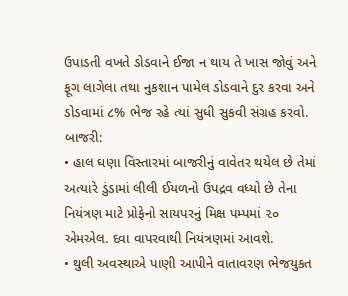ઉપાડતી વખતે ડોડવાને ઈજા ન થાય તે ખાસ જોવું અને ફૂગ લાગેલા તથા નુકશાન પામેલ ડોડવાને દુર કરવા અને ડોડવામાં ૮% ભેજ રહે ત્યાં સુધી સુકવી સંગ્રહ કરવો.
બાજરી:
• હાલ ઘણા વિસ્તારમાં બાજરીનું વાવેતર થયેલ છે તેમાં અત્યારે ડુંડામાં લીલી ઈયળનો ઉપદ્રવ વધ્યો છે તેના નિયંત્રણ માટે પ્રોફેનો સાયપરનું મિક્ષ પમ્પમાં ૨૦ એમએલ. દવા વાપરવાથી નિયંત્રણમાં આવશે.
• થુલી અવસ્થાએ પાણી આપીને વાતાવરણ ભેજયુકત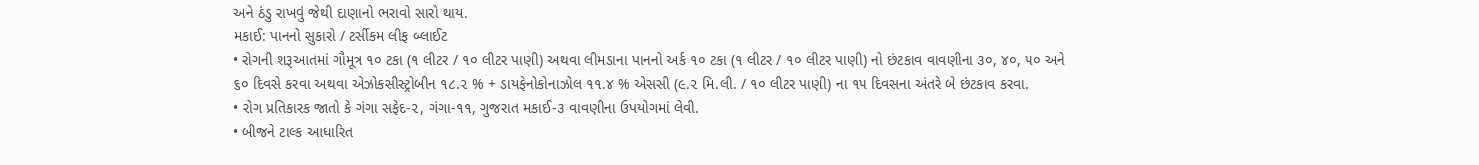અને ઠંડુ રાખવું જેથી દાણાનો ભરાવો સારો થાય.
મકાઈ: પાનનો સુકારો / ટર્સીકમ લીફ બ્લાઈટ
• રોગની શરૂઆતમાં ગૌમૂત્ર ૧૦ ટકા (૧ લીટર / ૧૦ લીટર પાણી) અથવા લીમડાના પાનનો અર્ક ૧૦ ટકા (૧ લીટર / ૧૦ લીટર પાણી) નો છંટકાવ વાવણીના ૩૦, ૪૦, ૫૦ અને ૬૦ દિવસે કરવા અથવા એઝોકસીસ્ટ્રોબીન ૧૮.૨ % + ડાયફેનોકોનાઝોલ ૧૧.૪ % એસસી (૯.૨ મિ.લી. / ૧૦ લીટર પાણી) ના ૧૫ દિવસના અંતરે બે છંટકાવ કરવા.
• રોગ પ્રતિકારક જાતો કે ગંગા સફેદ-૨, ગંગા-૧૧, ગુજરાત મકાઈ-૩ વાવણીના ઉપયોગમાં લેવી.
• બીજને ટાલ્ક આધારિત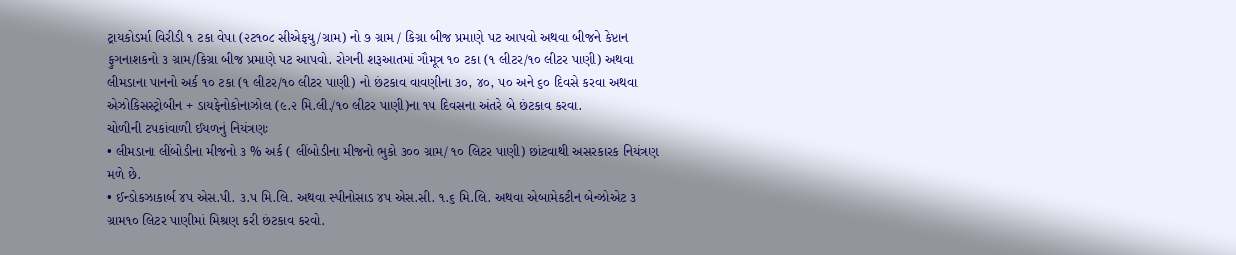ટ્રાયકોડર્મા વિરીડી ૧ ટકા વેપા (૨ટ૧૦૮ સીએફયુ/ગ્રામ) નો ૭ ગ્રામ / કિગ્રા બીજ પ્રમાણે પટ આપવો અથવા બીજને કેપ્ટાન ફુગનાશકનો ૩ ગ્રામ/કિગ્રા બીજ પ્રમાણે પટ આપવો. રોગની શરૂઆતમાં ગૌમૂત્ર ૧૦ ટકા (૧ લીટર/૧૦ લીટર પાણી) અથવા લીમડાના પાનનો અર્ક ૧૦ ટકા (૧ લીટર/૧૦ લીટર પાણી) નો છંટકાવ વાવણીના ૩૦, ૪૦, ૫૦ અને ૬૦ દિવસે કરવા અથવા એઝોકિસસ્ટ્રોબીન + ડાયફેનોકોનાઝોલ (૯.૨ મિ.લી./૧૦ લીટર પાણી)ના ૧૫ દિવસના અંતરે બે છંટકાવ કરવા.
ચોળીની ટપકાંવાળી ઈયળનું નિયંત્રણઃ
• લીમડાના લીંબોડીના મીજનો ૩ % અર્ક ( લીંબોડીના મીજનો ભુકો ૩૦૦ ગ્રામ/ ૧૦ લિટર પાણી) છાંટવાથી અસરકારક નિયંત્રણ મળે છે.
• ઈન્ડોકઝાકાર્બ ૪પ એસ.પી. ૩.પ મિ.લિ. અથવા સ્પીનોસાડ ૪પ એસ.સી. ૧.૬ મિ.લિ. અથવા એબામેકટીન બેન્ઝોએટ ૩ ગ્રામ૧૦ લિટર પાણીમાં મિશ્રણ કરી છંટકાવ કરવો.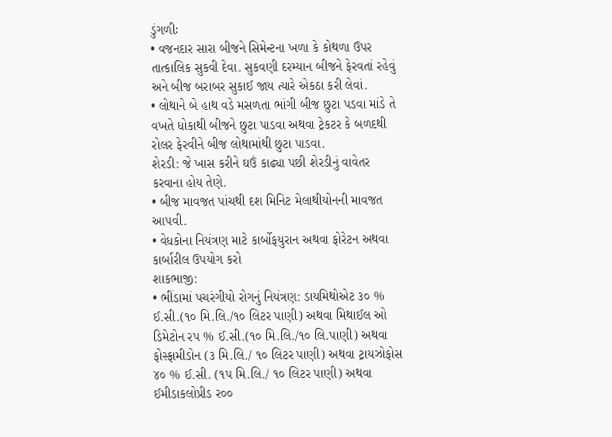ડુંગળીઃ
• વજનદાર સારા બીજને સિમેન્ટના ખળા કે કોથળા ઉપર તાત્કાલિક સુકવી દેવા. સુકવણી દરમ્યાન બીજને ફેરવતાં રહેવું અને બીજ બરાબર સુકાઈ જાય ત્યારે એકઠા કરી લેવાં.
• લોથાને બે હાથ વડે મસળતા ભાંગી બીજ છુટા પડવા માંડે તે વખતે ધોકાથી બીજને છુટા પાડવા અથવા ટ્રેકટર કે બળદથી રોલર ફેરવીને બીજ લોથામાંથી છુટા પાડવા.
શેરડી: જે ખાસ કરીને ઘઉં કાઢ્યા પછી શેરડીનું વાવેતર કરવાના હોય તેણે.
• બીજ માવજત પાંચથી દશ મિનિટ મેલાથીયોનની માવજત આ૫વી.
• વેધકોના નિયંત્રણ માટે કાર્બોફયુરાન અથવા ફોરેટન અથવા કાર્બારીલ ઉપયોગ કરો
શાકભાજી:
• ભીંડામાં પચરંગીયો રોગનું નિયંત્રણ: ડાયમિથોએટ ૩૦ % ઈ.સી.(૧૦ મિ.લિ./૧૦ લિટર પાણી) અથવા મિથાઈલ ઓ ડિમેટોન રપ % ઈ.સી.(૧૦ મિ.લિ./૧૦ લિ.પાણી) અથવા ફોસ્ફામીડોન (૩ મિ.લિ./ ૧૦ લિટર પાણી) અથવા ટ્રાયઝોફોસ ૪૦ % ઈ.સી. (૧પ મિ.લિ./ ૧૦ લિટર પાણી) અથવા ઈમીડાકલોપ્રીડ ર૦૦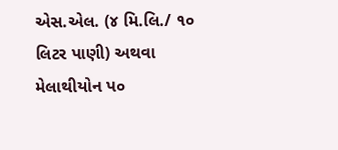એસ.એલ. (૪ મિ.લિ./ ૧૦ લિટર પાણી) અથવા મેલાથીયોન પ૦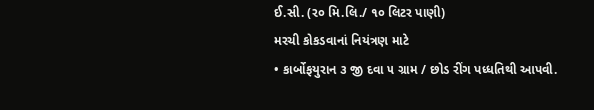ઈ.સી. (ર૦ મિ.લિ./ ૧૦ લિટર પાણી)
મરચી કોકડવાનાં નિયંત્રણ માટે
• કાર્બોફયુરાન ૩ જી દવા ૫ ગ્રામ / છોડ રીંગ પધ્ધતિથી આપવી.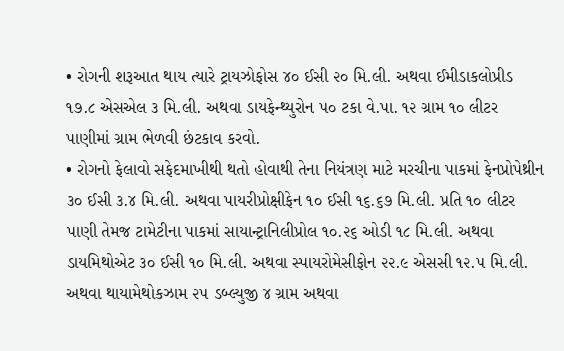• રોગની શરૂઆત થાય ત્યારે ટ્રાયઝોફોસ ૪૦ ઈસી ૨૦ મિ.લી. અથવા ઈમીડાકલોપ્રીડ ૧૭.૮ એસએલ ૩ મિ.લી. અથવા ડાયફેન્થ્યુરોન ૫૦ ટકા વે.પા. ૧૨ ગ્રામ ૧૦ લીટર પાણીમાં ગ્રામ ભેળવી છંટકાવ કરવો.
• રોગનો ફેલાવો સફેદમાખીથી થતો હોવાથી તેના નિયંત્રણ માટે મરચીના પાકમાં ફેનપ્રોપેથ્રીન ૩૦ ઈસી ૩.૪ મિ.લી. અથવા પાયરીપ્રોક્ષીફેન ૧૦ ઈસી ૧૬.૬૭ મિ.લી. પ્રતિ ૧૦ લીટર પાણી તેમજ ટામેટીના પાકમાં સાયાન્ટ્રાનિલીપ્રોલ ૧૦.૨૬ ઓડી ૧૮ મિ.લી. અથવા ડાયમિથોએટ ૩૦ ઈસી ૧૦ મિ.લી. અથવા સ્પાયરોમેસીફોન ૨૨.૯ એસસી ૧૨.૫ મિ.લી. અથવા થાયામેથોકઝામ ૨૫ ડબ્લ્યુજી ૪ ગ્રામ અથવા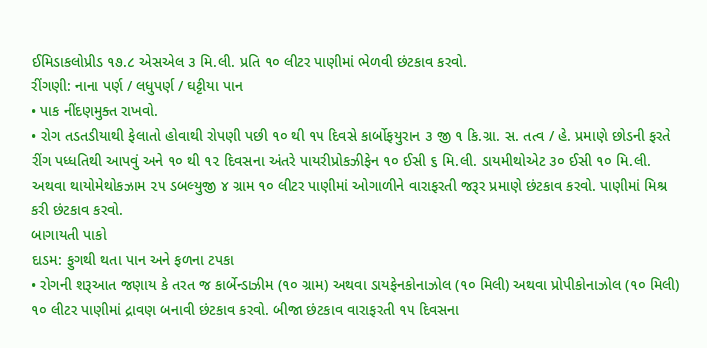ઈમિડાકલોપ્રીડ ૧૭.૮ એસએલ ૩ મિ.લી. પ્રતિ ૧૦ લીટર પાણીમાં ભેળવી છંટકાવ કરવો.
રીંગણી: નાના પર્ણ / લધુપર્ણ / ઘટ્ટીયા પાન
• પાક નીંદણમુક્ત રાખવો.
• રોગ તડતડીયાથી ફેલાતો હોવાથી રોપણી પછી ૧૦ થી ૧૫ દિવસે કાર્બોફયુરાન ૩ જી ૧ કિ.ગ્રા. સ. તત્વ / હે. પ્રમાણે છોડની ફરતે રીંગ પધ્ધતિથી આપવું અને ૧૦ થી ૧૨ દિવસના અંતરે પાયરીપ્રોકઝીફેન ૧૦ ઈસી ૬ મિ.લી. ડાયમીથોએટ ૩૦ ઈસી ૧૦ મિ.લી. અથવા થાયોમેથોકઝામ ૨૫ ડબલ્યુજી ૪ ગ્રામ ૧૦ લીટર પાણીમાં ઓગાળીને વારાફરતી જરૂર પ્રમાણે છંટકાવ કરવો. પાણીમાં મિશ્ર કરી છંટકાવ કરવો.
બાગાયતી પાકો
દાડમ: ફુગથી થતા પાન અને ફળના ટપકા
• રોગની શરૂઆત જણાય કે તરત જ કાર્બેન્ડાઝીમ (૧૦ ગ્રામ) અથવા ડાયફેનકોનાઝોલ (૧૦ મિલી) અથવા પ્રોપીકોનાઝોલ (૧૦ મિલી) ૧૦ લીટર પાણીમાં દ્રાવણ બનાવી છંટકાવ કરવો. બીજા છંટકાવ વારાફરતી ૧૫ દિવસના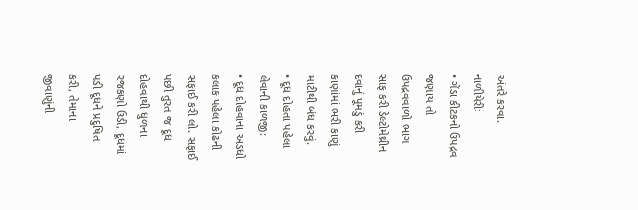અંતરે કરવા.
નાળીયેરીઃ
• ગેંડા કીટકનો ઉપદ્રવ જણાય તો ઉપદ્રવવાળો ભાગ સાફ કરી ડેલ્ટોમેથ્રીન દવાનું પૂમડું કરી કાણાંમાં ભરી કાણું માટીથી બંધ કરવું.
• દૂધ દોહતા પહેલા લેવાની કાળજી:
• દૂધ દોહવાના અડધો કલાક પહેલા કોઢની સફાઈ કરી લો. સફાઈ પછી તુરત જ દૂધ દોહવાથી ધુળના રજકણો ઉડી, દૂધમાં પડી દૂધને પ્રદુષિત કરી, તેમાના જીવાણુંની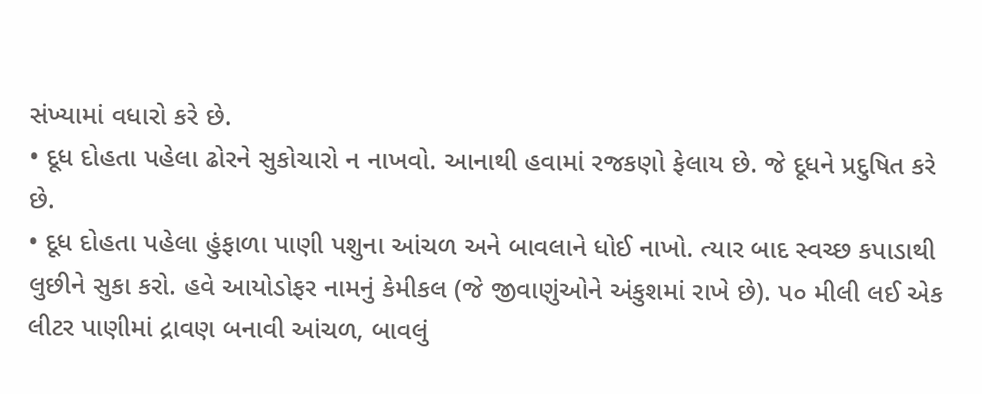સંખ્યામાં વધારો કરે છે.
• દૂધ દોહતા પહેલા ઢોરને સુકોચારો ન નાખવો. આનાથી હવામાં રજકણો ફેલાય છે. જે દૂધને પ્રદુષિત કરે છે.
• દૂધ દોહતા પહેલા હુંફાળા પાણી પશુના આંચળ અને બાવલાને ધોઈ નાખો. ત્યાર બાદ સ્વચ્છ કપાડાથી લુછીને સુકા કરો. હવે આયોડોફર નામનું કેમીકલ (જે જીવાણુંઓને અંકુશમાં રાખે છે). પ૦ મીલી લઈ એક લીટર પાણીમાં દ્રાવણ બનાવી આંચળ, બાવલું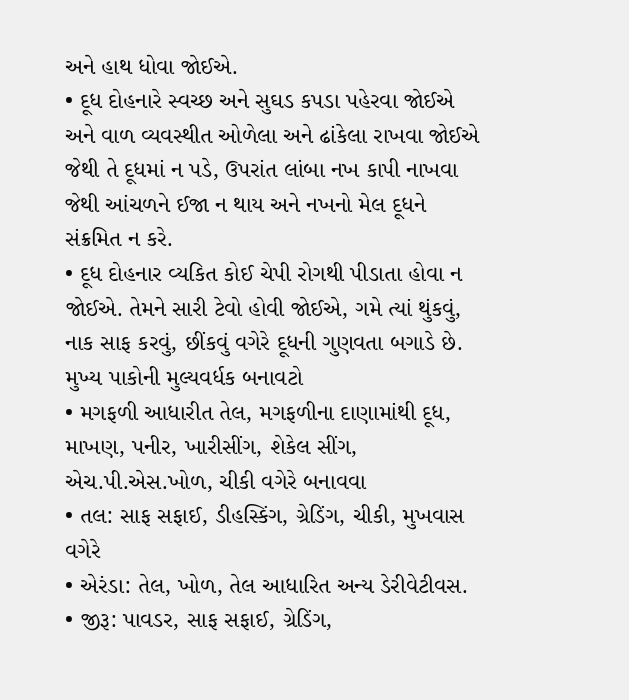અને હાથ ધોવા જોઈએ.
• દૂધ દોહનારે સ્વચ્છ અને સુઘડ કપડા પહેરવા જોઈએ અને વાળ વ્યવસ્થીત ઓળેલા અને ઢાંકેલા રાખવા જોઈએ જેથી તે દૂધમાં ન પડે, ઉપરાંત લાંબા નખ કાપી નાખવા જેથી આંચળને ઈજા ન થાય અને નખનો મેલ દૂધને સંક્રમિત ન કરે.
• દૂધ દોહનાર વ્યકિત કોઈ ચેપી રોગથી પીડાતા હોવા ન જોઈએ. તેમને સારી ટેવો હોવી જોઈએ, ગમે ત્યાં થુંકવું, નાક સાફ કરવું, છીંકવું વગેરે દૂધની ગુણવતા બગાડે છે.
મુખ્ય પાકોની મુલ્યવર્ધક બનાવટો
• મગફળી આધારીત તેલ, મગફળીના દાણામાંથી દૂધ, માખણ, પનીર, ખારીસીંગ, શેકેલ સીંગ, એચ.પી.એસ.ખોળ, ચીકી વગેરે બનાવવા
• તલ: સાફ સફાઈ, ડીહસ્કિંગ, ગ્રેડિંગ, ચીકી, મુખવાસ વગેરે
• એરંડા: તેલ, ખોળ, તેલ આધારિત અન્ય ડેરીવેટીવસ.
• જીરૂ: પાવડર, સાફ સફાઈ, ગ્રેડિંગ,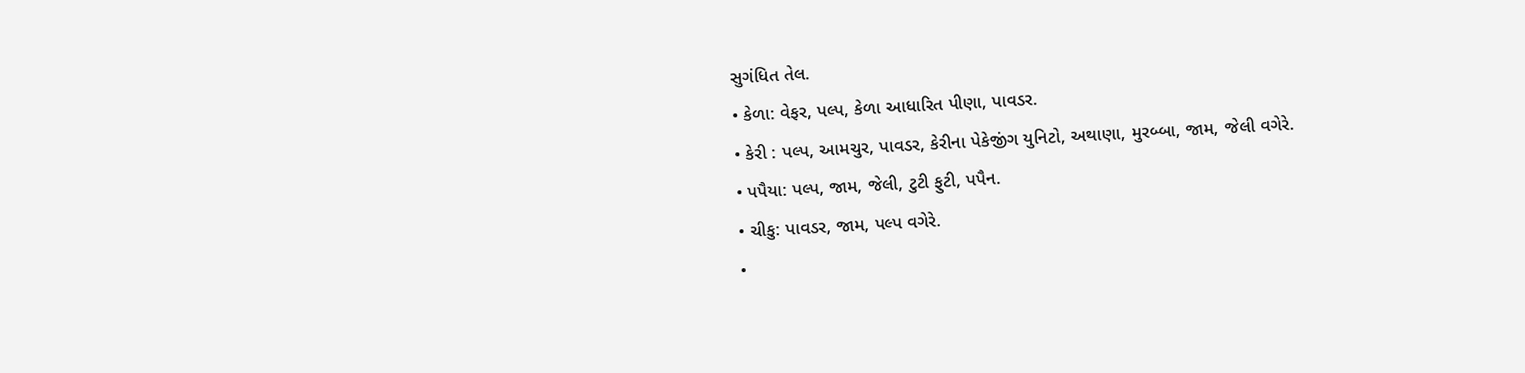સુગંધિત તેલ.
• કેળા: વેફર, પલ્પ, કેળા આધારિત પીણા, પાવડર.
• કેરી : પલ્પ, આમચુર, પાવડર, કેરીના પેકેજીંગ યુનિટો, અથાણા, મુરબ્બા, જામ, જેલી વગેરે.
• પપૈયા: પલ્પ, જામ, જેલી, ટુટી ફુટી, પપૈન.
• ચીકુ: પાવડર, જામ, પલ્પ વગેરે.
•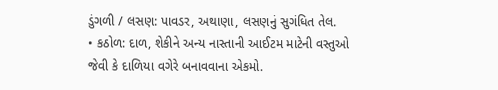ડુંગળી / લસણ: પાવડર, અથાણા, લસણનું સુગંધિત તેલ.
• કઠોળ: દાળ, શેકીને અન્ય નાસ્તાની આઈટમ માટેની વસ્તુઓ જેવી કે દાળિયા વગેરે બનાવવાના એકમો.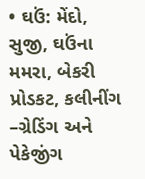• ઘઉં: મેંદો, સુજી, ઘઉંના મમરા, બેકરી પ્રોડકટ, કલીનીંગ –ગ્રેડિંગ અને પેકેજીંગ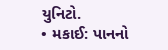યુનિટો.
• મકાઈ: પાનનો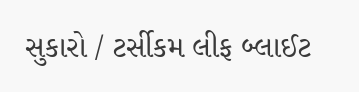સુકારો / ટર્સીકમ લીફ બ્લાઈટ